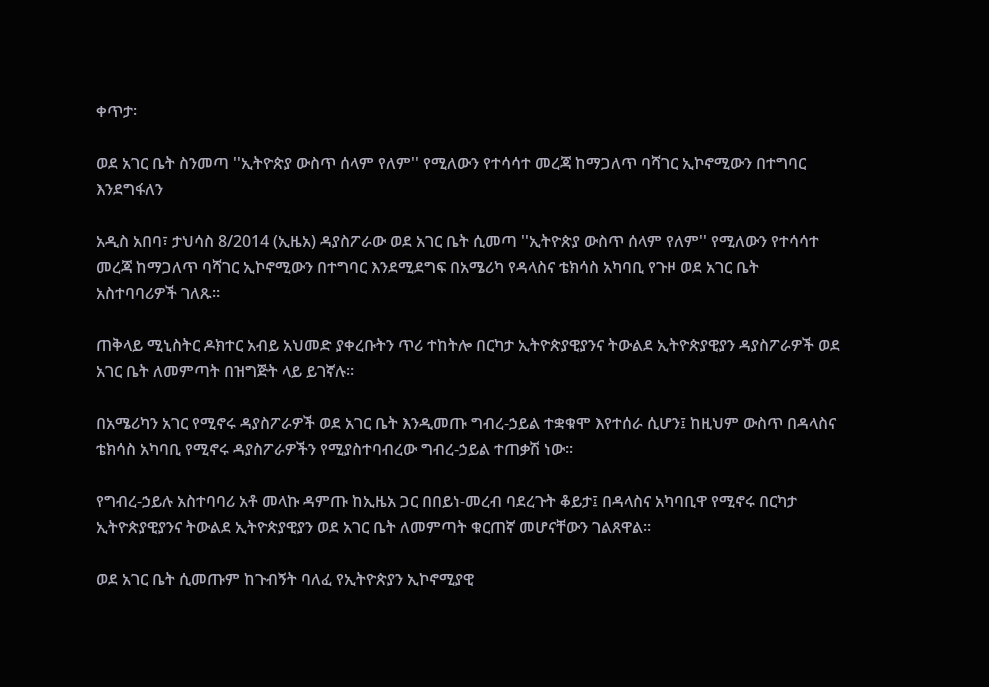ቀጥታ፡

ወደ አገር ቤት ስንመጣ ''ኢትዮጵያ ውስጥ ሰላም የለም'' የሚለውን የተሳሳተ መረጃ ከማጋለጥ ባሻገር ኢኮኖሚውን በተግባር እንደግፋለን

አዲስ አበባ፣ ታህሳስ 8/2014 (ኢዜአ) ዳያስፖራው ወደ አገር ቤት ሲመጣ ''ኢትዮጵያ ውስጥ ሰላም የለም'' የሚለውን የተሳሳተ መረጃ ከማጋለጥ ባሻገር ኢኮኖሚውን በተግባር እንደሚደግፍ በአሜሪካ የዳላስና ቴክሳስ አካባቢ የጉዞ ወደ አገር ቤት አስተባባሪዎች ገለጹ።

ጠቅላይ ሚኒስትር ዶክተር አብይ አህመድ ያቀረቡትን ጥሪ ተከትሎ በርካታ ኢትዮጵያዊያንና ትውልደ ኢትዮጵያዊያን ዳያስፖራዎች ወደ አገር ቤት ለመምጣት በዝግጅት ላይ ይገኛሉ።

በአሜሪካን አገር የሚኖሩ ዳያስፖራዎች ወደ አገር ቤት እንዲመጡ ግብረ-ኃይል ተቋቁሞ እየተሰራ ሲሆን፤ ከዚህም ውስጥ በዳላስና ቴክሳስ አካባቢ የሚኖሩ ዳያስፖራዎችን የሚያስተባብረው ግብረ-ኃይል ተጠቃሽ ነው፡፡

የግብረ-ኃይሉ አስተባባሪ አቶ መላኩ ዳምጡ ከኢዜአ ጋር በበይነ-መረብ ባደረጉት ቆይታ፤ በዳላስና አካባቢዋ የሚኖሩ በርካታ ኢትዮጵያዊያንና ትውልደ ኢትዮጵያዊያን ወደ አገር ቤት ለመምጣት ቁርጠኛ መሆናቸውን ገልጸዋል፡፡

ወደ አገር ቤት ሲመጡም ከጉብኝት ባለፈ የኢትዮጵያን ኢኮኖሚያዊ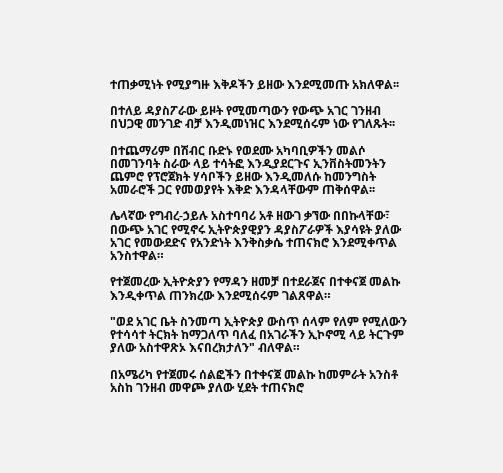ተጠቃሚነት የሚያግዙ እቅዶችን ይዘው እንደሚመጡ አክለዋል፡፡

በተለይ ዳያስፖራው ይዞት የሚመጣውን የውጭ አገር ገንዘብ በህጋዊ መንገድ ብቻ እንዲመነዝር እንደሚሰሩም ነው የገለጹት፡፡

በተጨማሪም በሽብር ቡድኑ የወደሙ አካባቢዎችን መልሶ በመገንባት ስራው ላይ ተሳትፎ እንዲያደርጉና ኢንቨስትመንትን ጨምሮ የፕሮጀክት ሃሳቦችን ይዘው እንዲመለሱ ከመንግስት አመራሮች ጋር የመወያየት እቅድ እንዳላቸውም ጠቅሰዋል፡፡

ሌላኛው የግብረ-ኃይሉ አስተባባሪ አቶ ዘውገ ቃኘው በበኩላቸው፣ በውጭ አገር የሚኖሩ ኢትዮጵያዊያን ዳያስፖራዎች እያሳዩት ያለው አገር የመውደድና የአንድነት እንቅስቃሴ ተጠናክሮ እንደሚቀጥል አንስተዋል።

የተጀመረው ኢትዮጵያን የማዳን ዘመቻ በተደራጀና በተቀናጀ መልኩ እንዲቀጥል ጠንክረው እንደሚሰሩም ገልጸዋል።

"ወደ አገር ቤት ስንመጣ ኢትዮጵያ ውስጥ ሰላም የለም የሚለውን የተሳሳተ ትርክት ከማጋለጥ ባለፈ በአገራችን ኢኮኖሚ ላይ ትርጉም ያለው አስተዋጽኦ እናበረክታለን" ብለዋል።

በአሜሪካ የተጀመሩ ሰልፎችን በተቀናጀ መልኩ ከመምራት አንስቶ አስከ ገንዘብ መዋጮ ያለው ሂደት ተጠናክሮ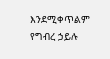እንደሚቀጥልም የግብረ ኃይሉ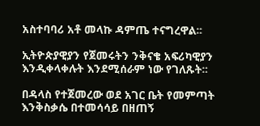አስተባባሪ አቶ መላኩ ዳምጤ ተናግረዋል፡፡

ኢትዮጵያዊያን የጀመሩትን ንቅናቄ አፍሪካዊያን እንዲቀላቀሉት እንደሚሰራም ነው የገለጹት፡፡

በዳላስ የተጀመረው ወደ አገር ቤት የመምጣት እንቅስቃሴ በተመሳሳይ በዘጠኝ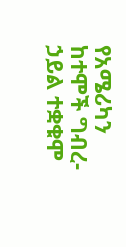የአሜሪካን ከተሞች ግብረ-ኃይል ተቋቁሞ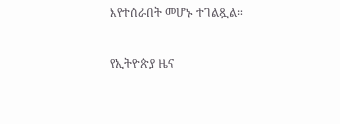እየተሰራበት መሆኑ ተገልጿል።

የኢትዮጵያ ዜና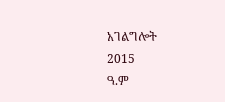አገልግሎት
2015
ዓ.ም